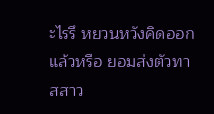ะไรรึ หยวนหวังคิดออกแล้วหรือ ยอมส่งตัวทาสสาว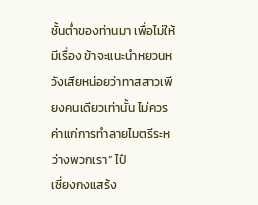ชั้นต่ำของท่านมา เพื่อไม่ให้มีเรื่อง ข้าจะแนะนำหยวนหวังเสียหน่อยว่าทาสสาวเพียงคนเดียวเท่านั้น ไม่ควรค่าแก่การทำลายไมตรีระหว่างพวกเรา” ไป๋
เซี่ยงกงแสร้ง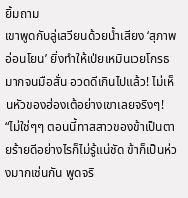ยิ้มถาม
เขาพูดกับลู่เสวียนด้วยน้ำเสียง ‘สุภาพอ่อนโยน’ ยิ่งทำให้เป่ยเหมินเวยโกรธมากจนมือสั่น อวดดีเกินไปแล้ว! ไม่เห็นหัวของฮ่องเต้อย่างเขาเลยจริงๆ!
“ไม่ใช่ๆๆ ตอนนี้ทาสสาวของข้าเป็นตายร้ายดีอย่างไรก็ไม่รู้แน่ชัด ข้าก็เป็นห่วงมากเช่นกัน พูดจริ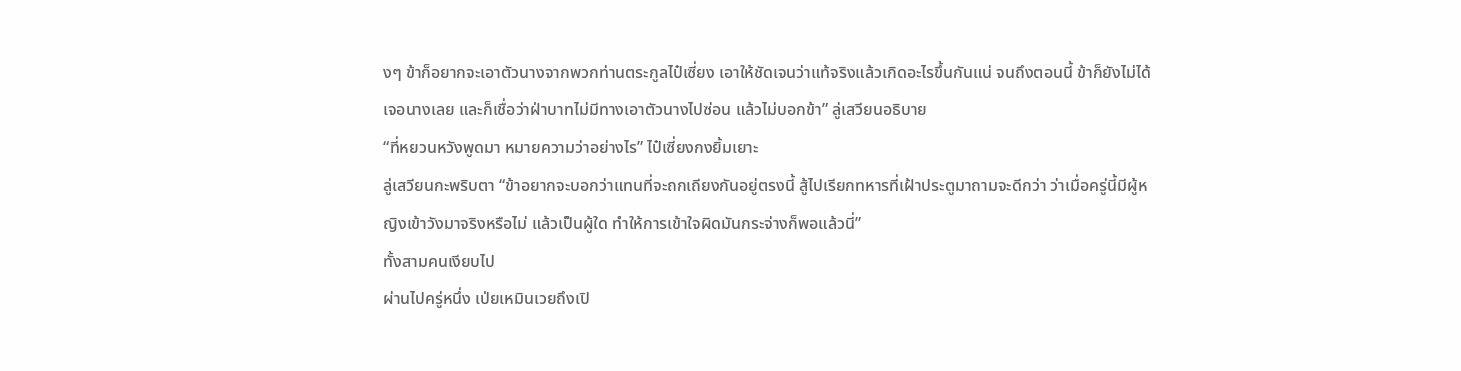งๆ ข้าก็อยากจะเอาตัวนางจากพวกท่านตระกูลไป๋เซี่ยง เอาให้ชัดเจนว่าแท้จริงแล้วเกิดอะไรขึ้นกันแน่ จนถึงตอนนี้ ข้าก็ยังไม่ได้เจอนางเลย และก็เชื่อว่าฝ่าบาทไม่มีทางเอาตัวนางไปซ่อน แล้วไม่บอกข้า” ลู่เสวียนอธิบาย
“ที่หยวนหวังพูดมา หมายความว่าอย่างไร” ไป๋เซี่ยงกงยิ้มเยาะ
ลู่เสวียนกะพริบตา “ข้าอยากจะบอกว่าแทนที่จะถกเถียงกันอยู่ตรงนี้ สู้ไปเรียกทหารที่เฝ้าประตูมาถามจะดีกว่า ว่าเมื่อครู่นี้มีผู้หญิงเข้าวังมาจริงหรือไม่ แล้วเป็นผู้ใด ทำให้การเข้าใจผิดมันกระจ่างก็พอแล้วนี่”
ทั้งสามคนเงียบไป
ผ่านไปครู่หนึ่ง เป่ยเหมินเวยถึงเปิ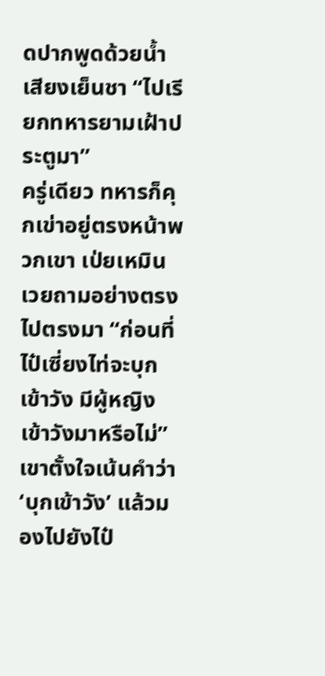ดปากพูดด้วยน้ำเสียงเย็นชา “ไปเรียกทหารยามเฝ้าประตูมา”
ครู่เดียว ทหารก็คุกเข่าอยู่ตรงหน้าพวกเขา เป่ยเหมินเวยถามอย่างตรงไปตรงมา “ก่อนที่ไป๋เซี่ยงไท่จะบุกเข้าวัง มีผู้หญิงเข้าวังมาหรือไม่”
เขาตั้งใจเน้นคำว่า ‘บุกเข้าวัง’ แล้วมองไปยังไป๋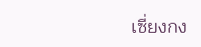เซี่ยงกง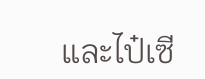และไป๋เซี